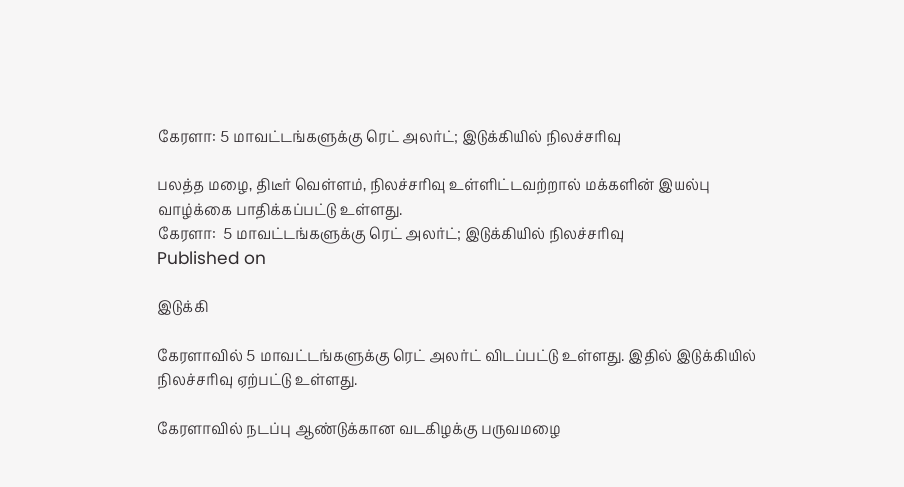கேரளா: 5 மாவட்டங்களுக்கு ரெட் அலர்ட்; இடுக்கியில் நிலச்சரிவு

பலத்த மழை, திடீர் வெள்ளம், நிலச்சரிவு உள்ளிட்டவற்றால் மக்களின் இயல்பு வாழ்க்கை பாதிக்கப்பட்டு உள்ளது.
கேரளா:  5 மாவட்டங்களுக்கு ரெட் அலர்ட்; இடுக்கியில் நிலச்சரிவு
Published on

இடுக்கி

கேரளாவில் 5 மாவட்டங்களுக்கு ரெட் அலர்ட் விடப்பட்டு உள்ளது. இதில் இடுக்கியில் நிலச்சரிவு ஏற்பட்டு உள்ளது.

கேரளாவில் நடப்பு ஆண்டுக்கான வடகிழக்கு பருவமழை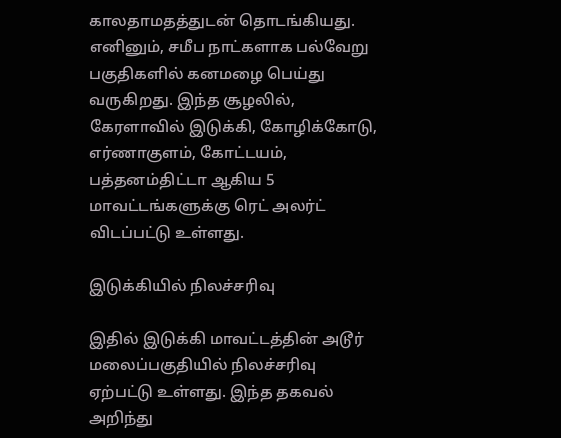காலதாமதத்துடன் தொடங்கியது. எனினும், சமீப நாட்களாக பல்வேறு பகுதிகளில் கனமழை பெய்து வருகிறது. இந்த சூழலில், கேரளாவில் இடுக்கி, கோழிக்கோடு, எர்ணாகுளம், கோட்டயம், பத்தனம்திட்டா ஆகிய 5 மாவட்டங்களுக்கு ரெட் அலர்ட் விடப்பட்டு உள்ளது.

இடுக்கியில் நிலச்சரிவு

இதில் இடுக்கி மாவட்டத்தின் அடூர் மலைப்பகுதியில் நிலச்சரிவு ஏற்பட்டு உள்ளது. இந்த தகவல் அறிந்து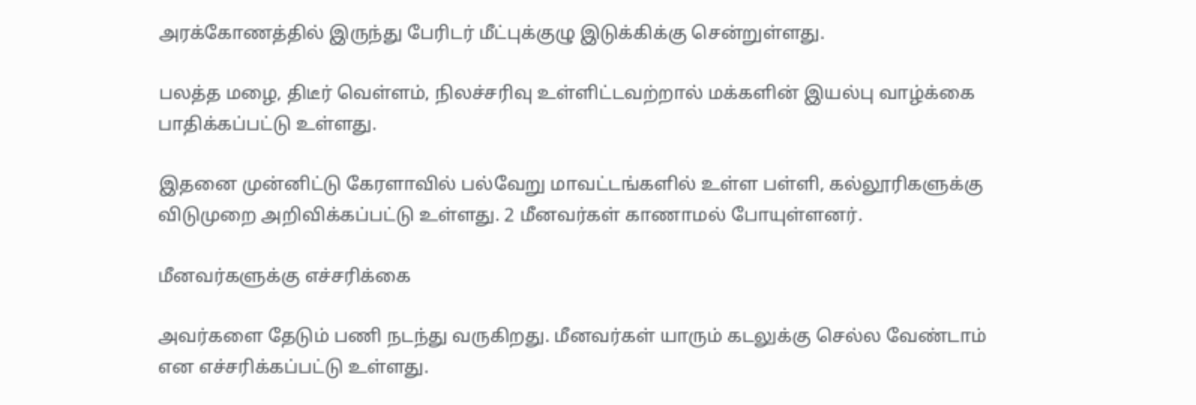அரக்கோணத்தில் இருந்து பேரிடர் மீட்புக்குழு இடுக்கிக்கு சென்றுள்ளது.

பலத்த மழை, திடீர் வெள்ளம், நிலச்சரிவு உள்ளிட்டவற்றால் மக்களின் இயல்பு வாழ்க்கை பாதிக்கப்பட்டு உள்ளது.

இதனை முன்னிட்டு கேரளாவில் பல்வேறு மாவட்டங்களில் உள்ள பள்ளி, கல்லூரிகளுக்கு விடுமுறை அறிவிக்கப்பட்டு உள்ளது. 2 மீனவர்கள் காணாமல் போயுள்ளனர்.

மீனவர்களுக்கு எச்சரிக்கை

அவர்களை தேடும் பணி நடந்து வருகிறது. மீனவர்கள் யாரும் கடலுக்கு செல்ல வேண்டாம் என எச்சரிக்கப்பட்டு உள்ளது.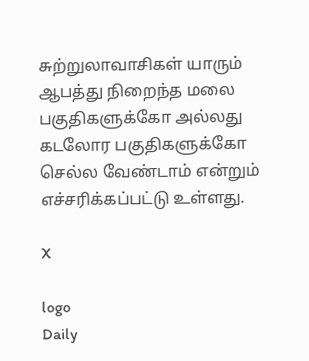சுற்றுலாவாசிகள் யாரும் ஆபத்து நிறைந்த மலை பகுதிகளுக்கோ அல்லது கடலோர பகுதிகளுக்கோ செல்ல வேண்டாம் என்றும் எச்சரிக்கப்பட்டு உள்ளது.

X

logo
Daily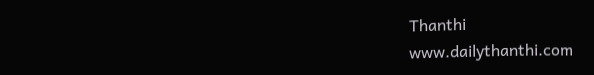Thanthi
www.dailythanthi.com